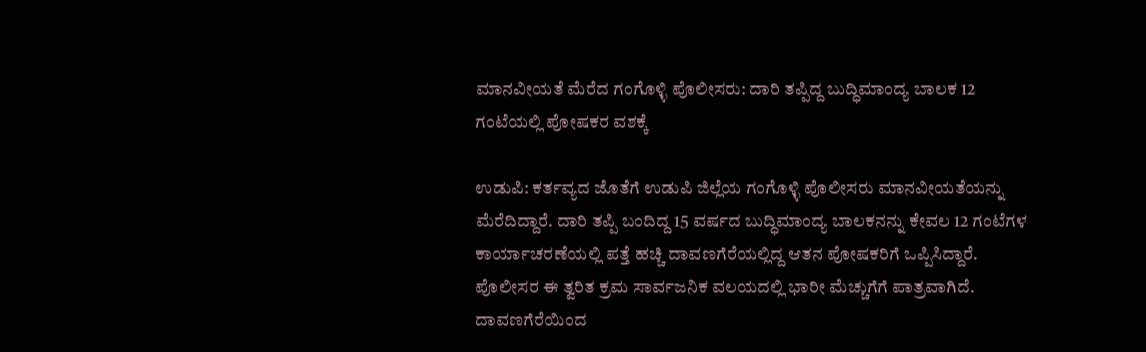ಮಾನವೀಯತೆ ಮೆರೆದ ಗಂಗೊಳ್ಳಿ ಪೊಲೀಸರು: ದಾರಿ ತಪ್ಪಿದ್ದ ಬುದ್ಧಿಮಾಂದ್ಯ ಬಾಲಕ 12 ಗಂಟೆಯಲ್ಲಿ ಪೋಷಕರ ವಶಕ್ಕೆ

ಉಡುಪಿ: ಕರ್ತವ್ಯದ ಜೊತೆಗೆ ಉಡುಪಿ ಜಿಲ್ಲೆಯ ಗಂಗೊಳ್ಳಿ ಪೊಲೀಸರು ಮಾನವೀಯತೆಯನ್ನು ಮೆರೆದಿದ್ದಾರೆ. ದಾರಿ ತಪ್ಪಿ ಬಂದಿದ್ದ 15 ವರ್ಷದ ಬುದ್ಧಿಮಾಂದ್ಯ ಬಾಲಕನನ್ನು ಕೇವಲ 12 ಗಂಟೆಗಳ ಕಾರ್ಯಾಚರಣೆಯಲ್ಲಿ ಪತ್ತೆ ಹಚ್ಚಿ ದಾವಣಗೆರೆಯಲ್ಲಿದ್ದ ಆತನ ಪೋಷಕರಿಗೆ ಒಪ್ಪಿಸಿದ್ದಾರೆ. ಪೊಲೀಸರ ಈ ತ್ವರಿತ ಕ್ರಮ ಸಾರ್ವಜನಿಕ ವಲಯದಲ್ಲಿ ಭಾರೀ ಮೆಚ್ಚುಗೆಗೆ ಪಾತ್ರವಾಗಿದೆ.
ದಾವಣಗೆರೆಯಿಂದ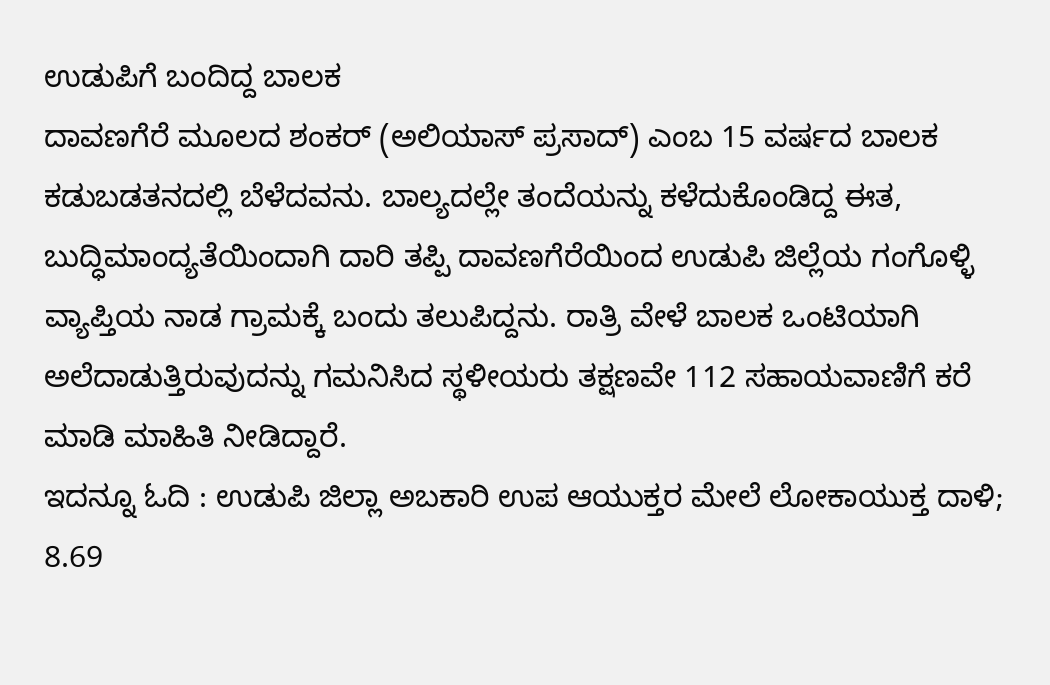ಉಡುಪಿಗೆ ಬಂದಿದ್ದ ಬಾಲಕ
ದಾವಣಗೆರೆ ಮೂಲದ ಶಂಕರ್ (ಅಲಿಯಾಸ್ ಪ್ರಸಾದ್) ಎಂಬ 15 ವರ್ಷದ ಬಾಲಕ ಕಡುಬಡತನದಲ್ಲಿ ಬೆಳೆದವನು. ಬಾಲ್ಯದಲ್ಲೇ ತಂದೆಯನ್ನು ಕಳೆದುಕೊಂಡಿದ್ದ ಈತ, ಬುದ್ಧಿಮಾಂದ್ಯತೆಯಿಂದಾಗಿ ದಾರಿ ತಪ್ಪಿ ದಾವಣಗೆರೆಯಿಂದ ಉಡುಪಿ ಜಿಲ್ಲೆಯ ಗಂಗೊಳ್ಳಿ ವ್ಯಾಪ್ತಿಯ ನಾಡ ಗ್ರಾಮಕ್ಕೆ ಬಂದು ತಲುಪಿದ್ದನು. ರಾತ್ರಿ ವೇಳೆ ಬಾಲಕ ಒಂಟಿಯಾಗಿ ಅಲೆದಾಡುತ್ತಿರುವುದನ್ನು ಗಮನಿಸಿದ ಸ್ಥಳೀಯರು ತಕ್ಷಣವೇ 112 ಸಹಾಯವಾಣಿಗೆ ಕರೆ ಮಾಡಿ ಮಾಹಿತಿ ನೀಡಿದ್ದಾರೆ.
ಇದನ್ನೂ ಓದಿ : ಉಡುಪಿ ಜಿಲ್ಲಾ ಅಬಕಾರಿ ಉಪ ಆಯುಕ್ತರ ಮೇಲೆ ಲೋಕಾಯುಕ್ತ ದಾಳಿ; 8.69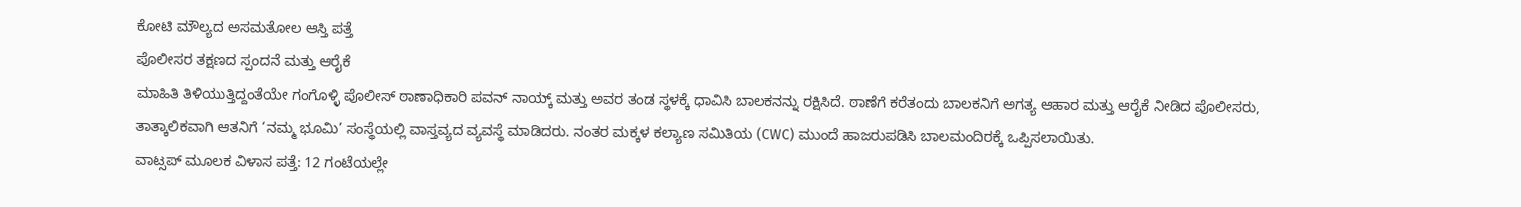ಕೋಟಿ ಮೌಲ್ಯದ ಅಸಮತೋಲ ಆಸ್ತಿ ಪತ್ತೆ
ಪೊಲೀಸರ ತಕ್ಷಣದ ಸ್ಪಂದನೆ ಮತ್ತು ಆರೈಕೆ
ಮಾಹಿತಿ ತಿಳಿಯುತ್ತಿದ್ದಂತೆಯೇ ಗಂಗೊಳ್ಳಿ ಪೊಲೀಸ್ ಠಾಣಾಧಿಕಾರಿ ಪವನ್ ನಾಯ್ಕ್ ಮತ್ತು ಅವರ ತಂಡ ಸ್ಥಳಕ್ಕೆ ಧಾವಿಸಿ ಬಾಲಕನನ್ನು ರಕ್ಷಿಸಿದೆ. ಠಾಣೆಗೆ ಕರೆತಂದು ಬಾಲಕನಿಗೆ ಅಗತ್ಯ ಆಹಾರ ಮತ್ತು ಆರೈಕೆ ನೀಡಿದ ಪೊಲೀಸರು, ತಾತ್ಕಾಲಿಕವಾಗಿ ಆತನಿಗೆ ‘ನಮ್ಮ ಭೂಮಿ’ ಸಂಸ್ಥೆಯಲ್ಲಿ ವಾಸ್ತವ್ಯದ ವ್ಯವಸ್ಥೆ ಮಾಡಿದರು. ನಂತರ ಮಕ್ಕಳ ಕಲ್ಯಾಣ ಸಮಿತಿಯ (CWC) ಮುಂದೆ ಹಾಜರುಪಡಿಸಿ ಬಾಲಮಂದಿರಕ್ಕೆ ಒಪ್ಪಿಸಲಾಯಿತು.
ವಾಟ್ಸಪ್ ಮೂಲಕ ವಿಳಾಸ ಪತ್ತೆ: 12 ಗಂಟೆಯಲ್ಲೇ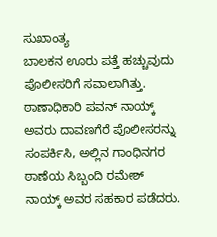ಸುಖಾಂತ್ಯ
ಬಾಲಕನ ಊರು ಪತ್ತೆ ಹಚ್ಚುವುದು ಪೊಲೀಸರಿಗೆ ಸವಾಲಾಗಿತ್ತು. ಠಾಣಾಧಿಕಾರಿ ಪವನ್ ನಾಯ್ಕ್ ಅವರು ದಾವಣಗೆರೆ ಪೊಲೀಸರನ್ನು ಸಂಪರ್ಕಿಸಿ, ಅಲ್ಲಿನ ಗಾಂಧಿನಗರ ಠಾಣೆಯ ಸಿಬ್ಬಂದಿ ರಮೇಶ್ ನಾಯ್ಕ್ ಅವರ ಸಹಕಾರ ಪಡೆದರು.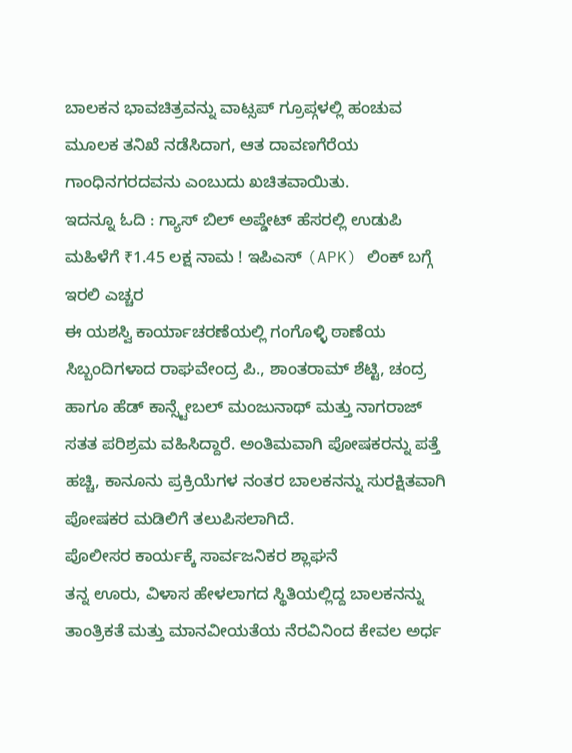ಬಾಲಕನ ಭಾವಚಿತ್ರವನ್ನು ವಾಟ್ಸಪ್ ಗ್ರೂಪ್ಗಳಲ್ಲಿ ಹಂಚುವ ಮೂಲಕ ತನಿಖೆ ನಡೆಸಿದಾಗ, ಆತ ದಾವಣಗೆರೆಯ ಗಾಂಧಿನಗರದವನು ಎಂಬುದು ಖಚಿತವಾಯಿತು.
ಇದನ್ನೂ ಓದಿ : ಗ್ಯಾಸ್ ಬಿಲ್ ಅಪ್ಡೇಟ್ ಹೆಸರಲ್ಲಿ ಉಡುಪಿ ಮಹಿಳೆಗೆ ₹1.45 ಲಕ್ಷ ನಾಮ ! ಇಪಿಎಸ್ (APK) ಲಿಂಕ್ ಬಗ್ಗೆ ಇರಲಿ ಎಚ್ಚರ
ಈ ಯಶಸ್ವಿ ಕಾರ್ಯಾಚರಣೆಯಲ್ಲಿ ಗಂಗೊಳ್ಳಿ ಠಾಣೆಯ ಸಿಬ್ಬಂದಿಗಳಾದ ರಾಘವೇಂದ್ರ ಪಿ., ಶಾಂತರಾಮ್ ಶೆಟ್ಟಿ, ಚಂದ್ರ ಹಾಗೂ ಹೆಡ್ ಕಾನ್ಸ್ಟೇಬಲ್ ಮಂಜುನಾಥ್ ಮತ್ತು ನಾಗರಾಜ್ ಸತತ ಪರಿಶ್ರಮ ವಹಿಸಿದ್ದಾರೆ. ಅಂತಿಮವಾಗಿ ಪೋಷಕರನ್ನು ಪತ್ತೆ ಹಚ್ಚಿ, ಕಾನೂನು ಪ್ರಕ್ರಿಯೆಗಳ ನಂತರ ಬಾಲಕನನ್ನು ಸುರಕ್ಷಿತವಾಗಿ ಪೋಷಕರ ಮಡಿಲಿಗೆ ತಲುಪಿಸಲಾಗಿದೆ.
ಪೊಲೀಸರ ಕಾರ್ಯಕ್ಕೆ ಸಾರ್ವಜನಿಕರ ಶ್ಲಾಘನೆ
ತನ್ನ ಊರು, ವಿಳಾಸ ಹೇಳಲಾಗದ ಸ್ಥಿತಿಯಲ್ಲಿದ್ದ ಬಾಲಕನನ್ನು ತಾಂತ್ರಿಕತೆ ಮತ್ತು ಮಾನವೀಯತೆಯ ನೆರವಿನಿಂದ ಕೇವಲ ಅರ್ಧ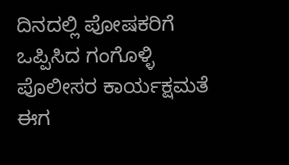ದಿನದಲ್ಲಿ ಪೋಷಕರಿಗೆ ಒಪ್ಪಿಸಿದ ಗಂಗೊಳ್ಳಿ ಪೊಲೀಸರ ಕಾರ್ಯಕ್ಷಮತೆ ಈಗ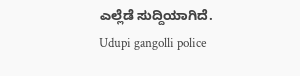ಎಲ್ಲೆಡೆ ಸುದ್ದಿಯಾಗಿದೆ.
Udupi gangolli police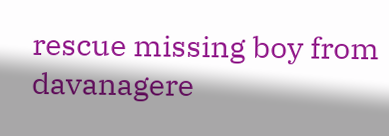rescue missing boy from davanagere